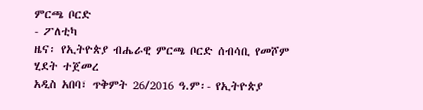ምርጫ ቦርድ
- ፖለቲካ
ዜና፡ የኢትዮጵያ ብሔራዊ ምርጫ ቦርድ ሰብሳቢ የመሾም ሂደት ተጀመረ
አዲስ አበባ፣ ጥቅምት 26/2016 ዓ.ም፡- የኢትዮጵያ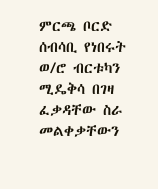ምርጫ ቦርድ ሰብሳቢ የነበሩት ወ/ሮ ብርቱካን ሚዴቅሳ በገዛ ፈቃዳቸው ስራ መልቀቃቸውን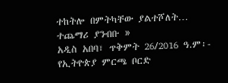ተከትሎ በምትካቸው ያልተሾለት…
ተጨማሪ ያንብቡ »
አዲስ አበባ፣ ጥቅምት 26/2016 ዓ.ም፡- የኢትዮጵያ ምርጫ ቦርድ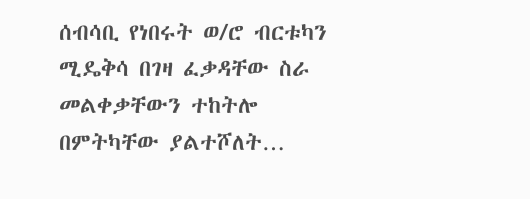ሰብሳቢ የነበሩት ወ/ሮ ብርቱካን ሚዴቅሳ በገዛ ፈቃዳቸው ስራ መልቀቃቸውን ተከትሎ በምትካቸው ያልተሾለት…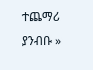ተጨማሪ ያንብቡ »